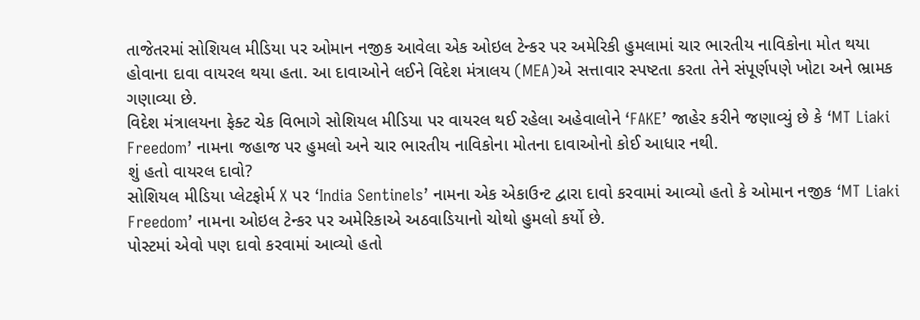તાજેતરમાં સોશિયલ મીડિયા પર ઓમાન નજીક આવેલા એક ઓઇલ ટેન્કર પર અમેરિકી હુમલામાં ચાર ભારતીય નાવિકોના મોત થયા હોવાના દાવા વાયરલ થયા હતા. આ દાવાઓને લઈને વિદેશ મંત્રાલય (MEA)એ સત્તાવાર સ્પષ્ટતા કરતા તેને સંપૂર્ણપણે ખોટા અને ભ્રામક ગણાવ્યા છે.
વિદેશ મંત્રાલયના ફેક્ટ ચેક વિભાગે સોશિયલ મીડિયા પર વાયરલ થઈ રહેલા અહેવાલોને ‘FAKE’ જાહેર કરીને જણાવ્યું છે કે ‘MT Liaki Freedom’ નામના જહાજ પર હુમલો અને ચાર ભારતીય નાવિકોના મોતના દાવાઓનો કોઈ આધાર નથી.
શું હતો વાયરલ દાવો?
સોશિયલ મીડિયા પ્લેટફોર્મ X પર ‘India Sentinels’ નામના એક એકાઉન્ટ દ્વારા દાવો કરવામાં આવ્યો હતો કે ઓમાન નજીક ‘MT Liaki Freedom’ નામના ઓઇલ ટેન્કર પર અમેરિકાએ અઠવાડિયાનો ચોથો હુમલો કર્યો છે.
પોસ્ટમાં એવો પણ દાવો કરવામાં આવ્યો હતો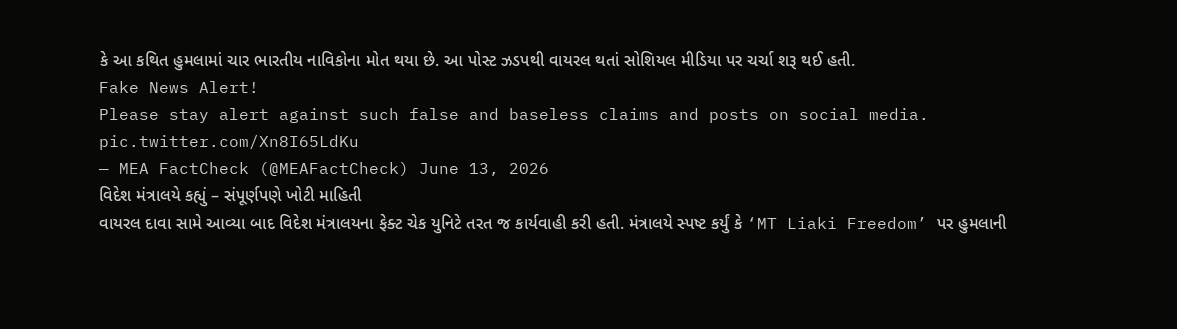કે આ કથિત હુમલામાં ચાર ભારતીય નાવિકોના મોત થયા છે. આ પોસ્ટ ઝડપથી વાયરલ થતાં સોશિયલ મીડિયા પર ચર્ચા શરૂ થઈ હતી.
Fake News Alert!
Please stay alert against such false and baseless claims and posts on social media. pic.twitter.com/Xn8I65LdKu
— MEA FactCheck (@MEAFactCheck) June 13, 2026
વિદેશ મંત્રાલયે કહ્યું – સંપૂર્ણપણે ખોટી માહિતી
વાયરલ દાવા સામે આવ્યા બાદ વિદેશ મંત્રાલયના ફેક્ટ ચેક યુનિટે તરત જ કાર્યવાહી કરી હતી. મંત્રાલયે સ્પષ્ટ કર્યું કે ‘MT Liaki Freedom’ પર હુમલાની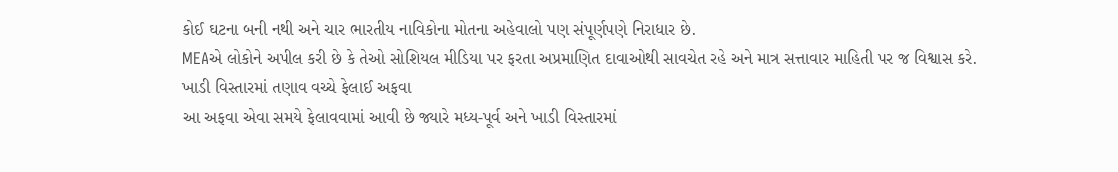કોઈ ઘટના બની નથી અને ચાર ભારતીય નાવિકોના મોતના અહેવાલો પણ સંપૂર્ણપણે નિરાધાર છે.
MEAએ લોકોને અપીલ કરી છે કે તેઓ સોશિયલ મીડિયા પર ફરતા અપ્રમાણિત દાવાઓથી સાવચેત રહે અને માત્ર સત્તાવાર માહિતી પર જ વિશ્વાસ કરે.
ખાડી વિસ્તારમાં તણાવ વચ્ચે ફેલાઈ અફવા
આ અફવા એવા સમયે ફેલાવવામાં આવી છે જ્યારે મધ્ય-પૂર્વ અને ખાડી વિસ્તારમાં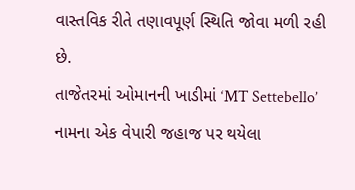વાસ્તવિક રીતે તણાવપૂર્ણ સ્થિતિ જોવા મળી રહી છે.
તાજેતરમાં ઓમાનની ખાડીમાં ‘MT Settebello’ નામના એક વેપારી જહાજ પર થયેલા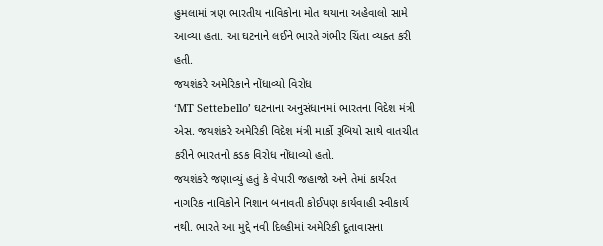હુમલામાં ત્રણ ભારતીય નાવિકોના મોત થયાના અહેવાલો સામે આવ્યા હતા. આ ઘટનાને લઈને ભારતે ગંભીર ચિંતા વ્યક્ત કરી હતી.
જયશંકરે અમેરિકાને નોંધાવ્યો વિરોધ
‘MT Settebello’ ઘટનાના અનુસંધાનમાં ભારતના વિદેશ મંત્રી એસ. જયશંકરે અમેરિકી વિદેશ મંત્રી માર્કો રૂબિયો સાથે વાતચીત કરીને ભારતનો કડક વિરોધ નોંધાવ્યો હતો.
જયશંકરે જણાવ્યું હતું કે વેપારી જહાજો અને તેમાં કાર્યરત નાગરિક નાવિકોને નિશાન બનાવતી કોઈપણ કાર્યવાહી સ્વીકાર્ય નથી. ભારતે આ મુદ્દે નવી દિલ્હીમાં અમેરિકી દૂતાવાસના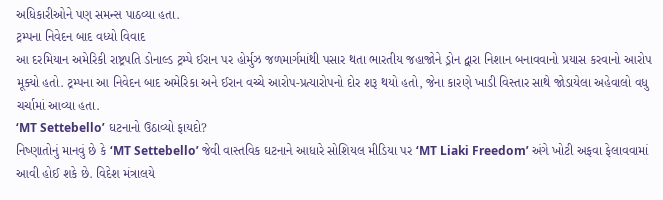અધિકારીઓને પણ સમન્સ પાઠવ્યા હતા.
ટ્રમ્પના નિવેદન બાદ વધ્યો વિવાદ
આ દરમિયાન અમેરિકી રાષ્ટ્રપતિ ડોનાલ્ડ ટ્રમ્પે ઈરાન પર હોર્મુઝ જળમાર્ગમાંથી પસાર થતા ભારતીય જહાજોને ડ્રોન દ્વારા નિશાન બનાવવાનો પ્રયાસ કરવાનો આરોપ મૂક્યો હતો. ટ્રમ્પના આ નિવેદન બાદ અમેરિકા અને ઈરાન વચ્ચે આરોપ-પ્રત્યારોપનો દોર શરૂ થયો હતો, જેના કારણે ખાડી વિસ્તાર સાથે જોડાયેલા અહેવાલો વધુ ચર્ચામાં આવ્યા હતા.
‘MT Settebello’ ઘટનાનો ઉઠાવ્યો ફાયદો?
નિષ્ણાતોનું માનવું છે કે ‘MT Settebello’ જેવી વાસ્તવિક ઘટનાને આધારે સોશિયલ મીડિયા પર ‘MT Liaki Freedom’ અંગે ખોટી અફવા ફેલાવવામાં આવી હોઈ શકે છે. વિદેશ મંત્રાલયે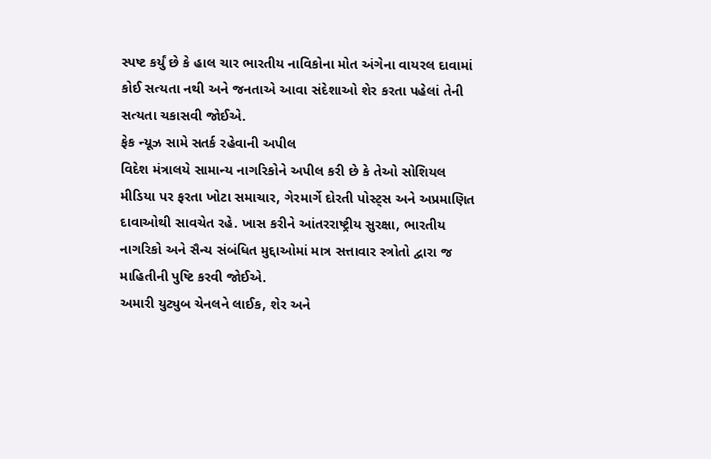સ્પષ્ટ કર્યું છે કે હાલ ચાર ભારતીય નાવિકોના મોત અંગેના વાયરલ દાવામાં કોઈ સત્યતા નથી અને જનતાએ આવા સંદેશાઓ શેર કરતા પહેલાં તેની સત્યતા ચકાસવી જોઈએ.
ફેક ન્યૂઝ સામે સતર્ક રહેવાની અપીલ
વિદેશ મંત્રાલયે સામાન્ય નાગરિકોને અપીલ કરી છે કે તેઓ સોશિયલ મીડિયા પર ફરતા ખોટા સમાચાર, ગેરમાર્ગે દોરતી પોસ્ટ્સ અને અપ્રમાણિત દાવાઓથી સાવચેત રહે. ખાસ કરીને આંતરરાષ્ટ્રીય સુરક્ષા, ભારતીય નાગરિકો અને સૈન્ય સંબંધિત મુદ્દાઓમાં માત્ર સત્તાવાર સ્ત્રોતો દ્વારા જ માહિતીની પુષ્ટિ કરવી જોઈએ.
અમારી યુટ્યુબ ચેનલને લાઈક, શેર અને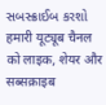સબસ્ક્રાઈબ કરશો
हमारी यूट्यूब चैनल को लाइक, शेयर और सब्सक्राइब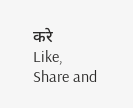करे
Like, Share and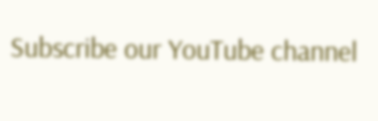Subscribe our YouTube channel